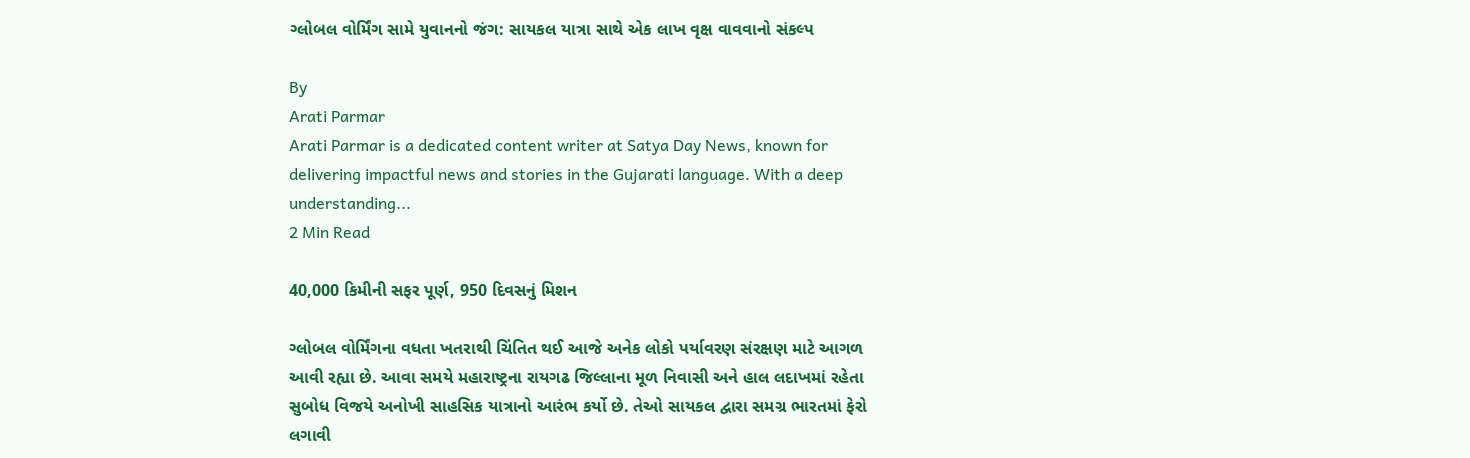ગ્લોબલ વોર્મિંગ સામે યુવાનનો જંગ: સાયકલ યાત્રા સાથે એક લાખ વૃક્ષ વાવવાનો સંકલ્પ

By
Arati Parmar
Arati Parmar is a dedicated content writer at Satya Day News, known for delivering impactful news and stories in the Gujarati language. With a deep understanding...
2 Min Read

40,000 કિમીની સફર પૂર્ણ, 950 દિવસનું મિશન

ગ્લોબલ વોર્મિંગના વધતા ખતરાથી ચિંતિત થઈ આજે અનેક લોકો પર્યાવરણ સંરક્ષણ માટે આગળ આવી રહ્યા છે. આવા સમયે મહારાષ્ટ્રના રાયગઢ જિલ્લાના મૂળ નિવાસી અને હાલ લદાખમાં રહેતા સુબોધ વિજયે અનોખી સાહસિક યાત્રાનો આરંભ કર્યો છે. તેઓ સાયકલ દ્વારા સમગ્ર ભારતમાં ફેરો લગાવી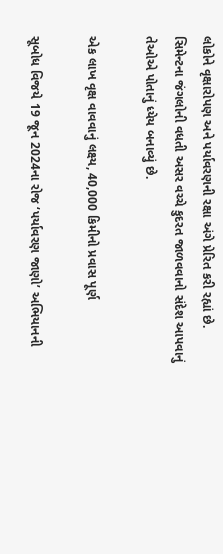લોકોને વૃક્ષારોપણ અને પર્યાવરણની રક્ષા અંગે પ્રેરિત કરી રહ્યાં છે. સિમેન્ટના જંગલોની વધતી અસર વચ્ચે કુદરત જાળવવાનો સંદેશ આપવાનું તેઓએ પોતાનું ધ્યેય બનાવ્યું છે.

એક લાખ વૃક્ષ વાવવાનું લક્ષ્ય, 40,000 કિમીનો પ્રવાસ પૂર્ણ

સૂબોધ વિજયે 19 જૂન 2024ના રોજ ‘પર્યાવરણ જાણો’ અભિયાનની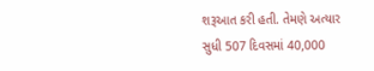શરૂઆત કરી હતી. તેમણે અત્યાર સુધી 507 દિવસમાં 40,000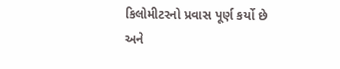કિલોમીટરનો પ્રવાસ પૂર્ણ કર્યો છે અને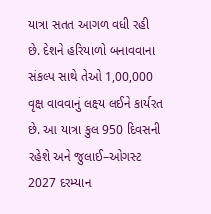યાત્રા સતત આગળ વધી રહી છે. દેશને હરિયાળો બનાવવાના સંકલ્પ સાથે તેઓ 1,00,000 વૃક્ષ વાવવાનું લક્ષ્ય લઈને કાર્યરત છે. આ યાત્રા કુલ 950 દિવસની રહેશે અને જુલાઈ–ઓગસ્ટ 2027 દરમ્યાન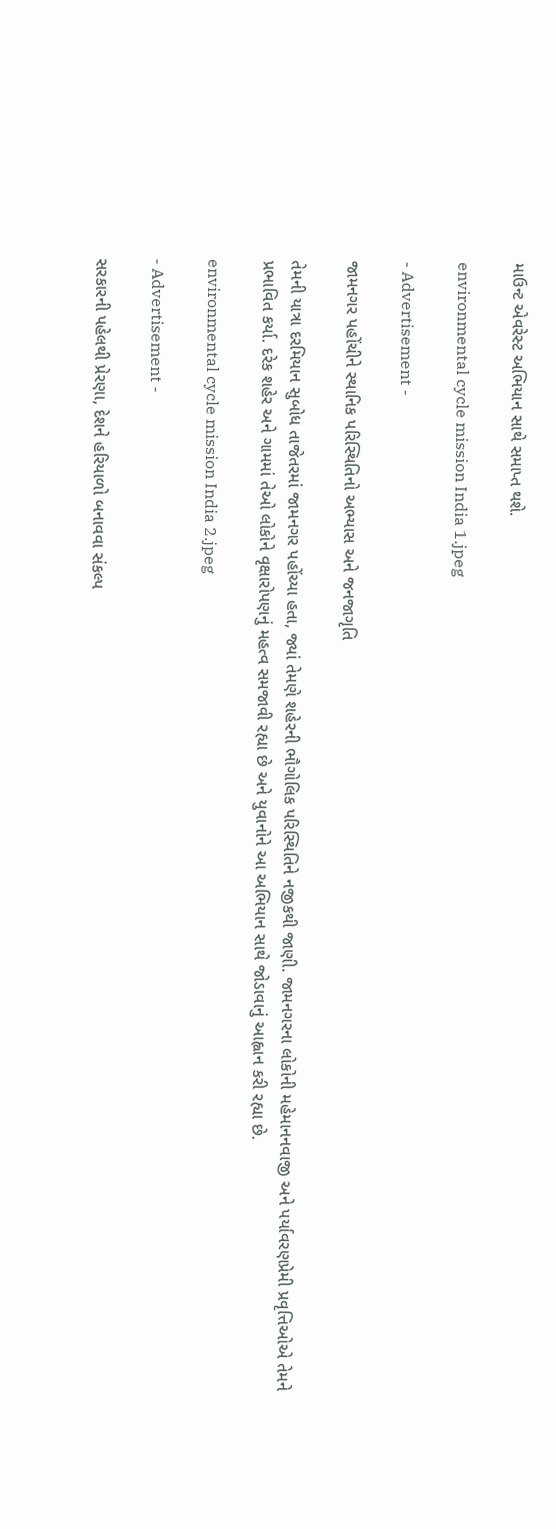માઉન્ટ એવરેસ્ટ અભિયાન સાથે સમાપ્ત થશે.

environmental cycle mission India 1.jpeg

- Advertisement -

જામનગર પહોંચીને સ્થાનિક પરિસ્થિતિનો અભ્યાસ અને જનજાગૃતિ

તેમની યાત્રા દરમિયાન સુબોધ તાજેતરમાં જામનગર પહોંચ્યા હતા, જ્યાં તેમણે શહેરની ભૌગોલિક પરિસ્થિતિને નજીકથી જાણી. જામનગરના લોકોની મહેમાનનવાજી અને પર્યાવરણપ્રેમી પ્રવૃત્તિઓએ તેમને પ્રભાવિત કર્યા. દરેક શહેર અને ગામમાં તેઓ લોકોને વૃક્ષારોપણનું મહત્વ સમજાવી રહ્યા છે અને યુવાનોને આ અભિયાન સાથે જોડાવાનું આહ્વાન કરી રહ્યા છે.

environmental cycle mission India 2.jpeg

- Advertisement -

સરકારની પહેલથી પ્રેરણા, દેશને હરિયાળો બનાવવા સંકલ્પ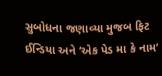સુબોધના જણાવ્યા મુજબ ફિટ ઈન્ડિયા અને ‘એક પેડ મા કે નામ’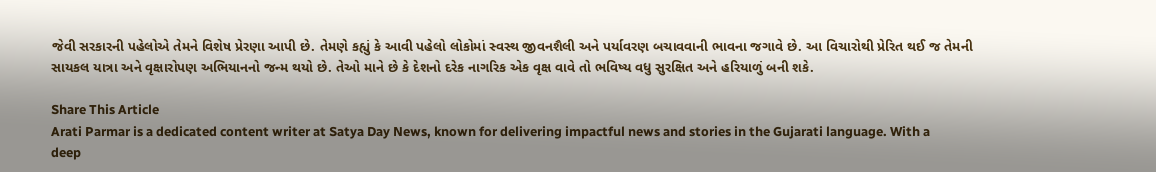જેવી સરકારની પહેલોએ તેમને વિશેષ પ્રેરણા આપી છે. તેમણે કહ્યું કે આવી પહેલો લોકોમાં સ્વસ્થ જીવનશૈલી અને પર્યાવરણ બચાવવાની ભાવના જગાવે છે. આ વિચારોથી પ્રેરિત થઈ જ તેમની સાયકલ યાત્રા અને વૃક્ષારોપણ અભિયાનનો જન્મ થયો છે. તેઓ માને છે કે દેશનો દરેક નાગરિક એક વૃક્ષ વાવે તો ભવિષ્ય વધુ સુરક્ષિત અને હરિયાળું બની શકે.

Share This Article
Arati Parmar is a dedicated content writer at Satya Day News, known for delivering impactful news and stories in the Gujarati language. With a deep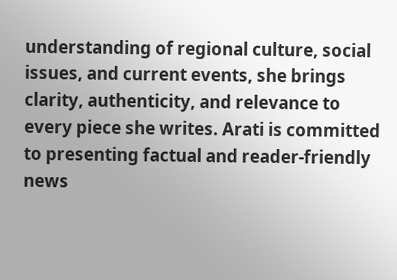understanding of regional culture, social issues, and current events, she brings clarity, authenticity, and relevance to every piece she writes. Arati is committed to presenting factual and reader-friendly news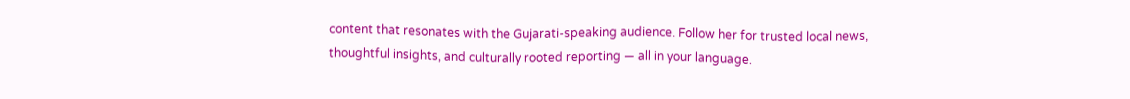content that resonates with the Gujarati-speaking audience. Follow her for trusted local news, thoughtful insights, and culturally rooted reporting — all in your language.